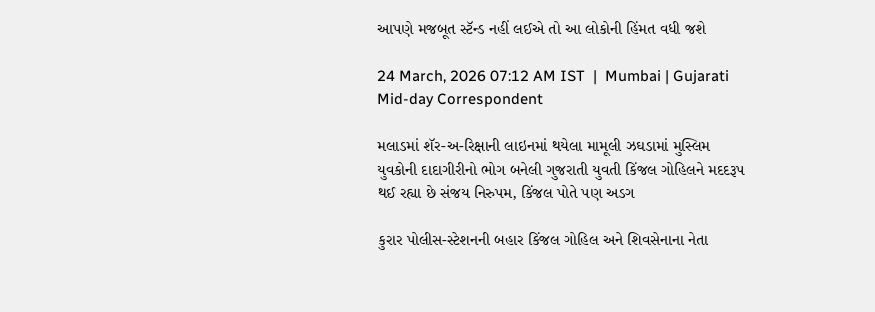આપણે મજબૂત સ્ટૅન્ડ નહીં લઈએ તો આ લોકોની હિંમત વધી જશે

24 March, 2026 07:12 AM IST  |  Mumbai | Gujarati Mid-day Correspondent

મલાડમાં શૅર-અ-રિક્ષાની લાઇનમાં થયેલા મામૂલી ઝઘડામાં મુસ્લિમ યુવકોની દાદાગીરીનો ભોગ બનેલી ગુજરાતી યુવતી કિંજલ ગોહિલને મદદરૂપ થઈ રહ્યા છે સંજય નિરુપમ, કિંજલ પોતે પણ અડગ

કુરાર પોલીસ-સ્ટેશનની બહાર કિંજલ ગોહિલ અને શિવસેનાના નેતા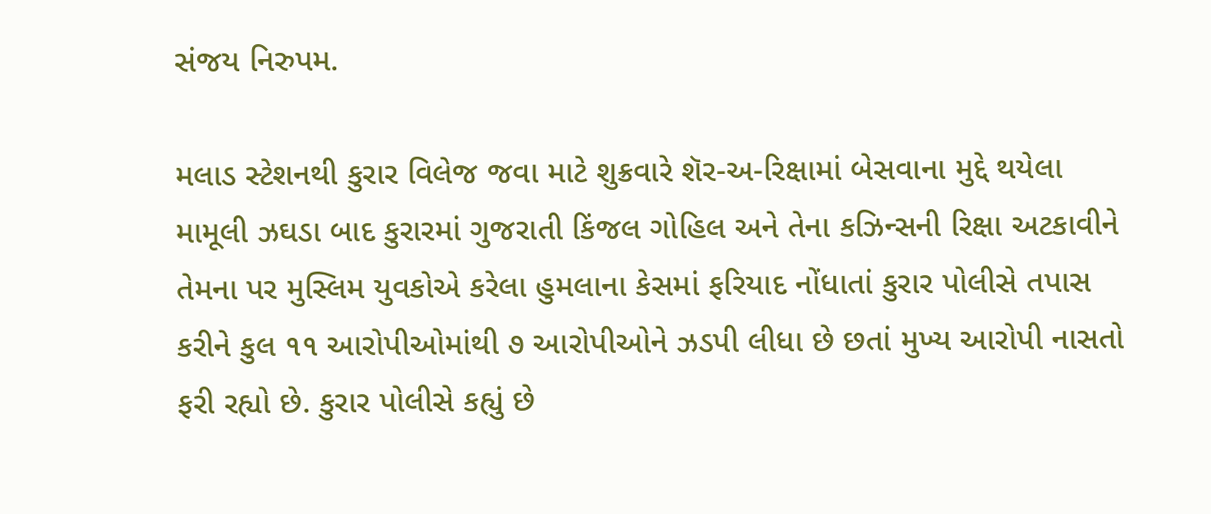સંજય નિરુપમ.

મલાડ સ્ટેશનથી કુરાર વિલેજ જવા માટે શુક્રવારે શૅર-અ-રિક્ષામાં બેસવાના મુદ્દે થયેલા મામૂલી ઝઘડા બાદ કુરારમાં ગુજરાતી કિંજલ ગોહિલ અને તેના કઝિન્સની રિક્ષા અટકાવીને તેમના પર મુસ્લિમ યુવકોએ કરેલા હુમલાના કેસમાં ફરિયાદ નોંધાતાં કુરાર પોલીસે તપાસ કરીને કુલ ૧૧ આરોપીઓમાંથી ૭ આરોપીઓને ઝડપી લીધા છે છતાં મુખ્ય આરોપી નાસતો ફરી રહ્યો છે. કુરાર પોલીસે કહ્યું છે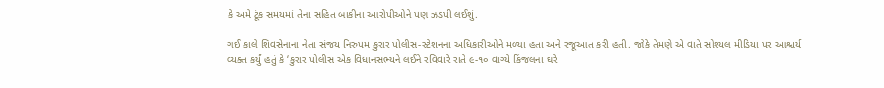કે અમે ટૂંક સમયમાં તેના સહિત બાકીના આરોપીઓને પણ ઝડપી લઈશું.

ગઈ કાલે શિવસેનાના નેતા સંજય નિરુપમ કુરાર પોલીસ-સ્ટેશનના અધિકારીઓને મળ્યા હતા અને રજૂઆત કરી હતી. જોકે તેમણે એ વાતે સોશ્યલ મીડિયા પર આશ્ચર્ય વ્યક્ત કર્યું હતું કે ‘કુરાર પોલીસ એક વિધાનસભ્યને લઈને રવિવારે રાતે ૯-૧૦ વાગ્યે કિંજલના ઘરે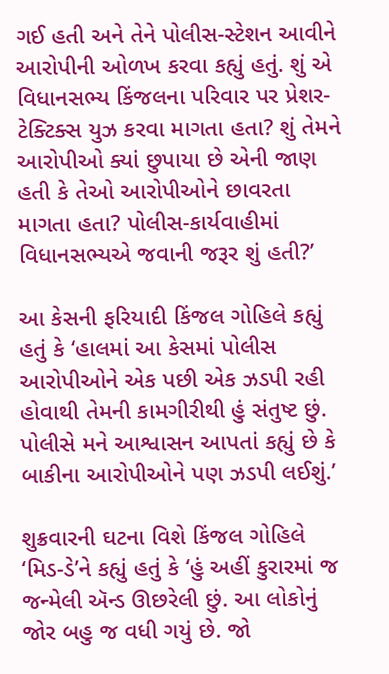ગઈ હતી અને તેને પોલીસ-સ્ટેશન આવીને આરોપીની ઓળખ કરવા કહ્યું હતું. શું એ વિધાનસભ્ય કિંજલના પરિવાર પર પ્રેશર-ટેક્ટિક્સ યુઝ કરવા માગતા હતા? શું તેમને આરોપીઓ ક્યાં છુપાયા છે એની જાણ હતી કે તેઓ આરોપીઓને છાવરતા માગતા હતા? પોલીસ-કાર્યવાહીમાં વિધાનસભ્યએ જવાની જરૂર શું હતી?’

આ કેસની ફરિયાદી કિંજલ ગોહિલે કહ્યું હતું કે ‘હાલમાં આ કેસમાં પોલીસ આરોપીઓને એક પછી એક ઝડપી રહી હોવાથી તેમની કામગીરીથી હું સંતુષ્ટ છું. પોલીસે મને આશ્વાસન આપતાં કહ્યું છે કે બાકીના આરોપીઓને પણ ઝડપી લઈશું.’

શુક્રવારની ઘટના વિશે કિંજલ ગોહિલે ‘મિડ-ડે’ને કહ્યું હતું કે ‘હું અહીં કુરારમાં જ જન્મેલી ઍન્ડ ઊછરેલી છું. આ લોકોનું જોર બહુ જ વધી ગયું છે. જો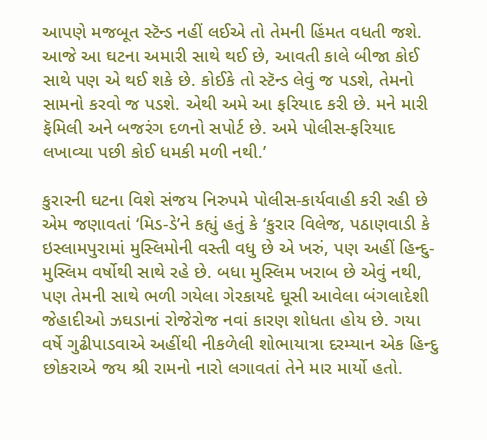આપણે મજબૂત સ્ટૅન્ડ નહીં લઈએ તો તેમની હિંમત વધતી જશે. આજે આ ઘટના અમારી સાથે થઈ છે, આવતી કાલે બીજા કોઈ સાથે પણ એ થઈ શકે છે. કોઈકે તો સ્ટૅન્ડ લેવું જ પડશે, તેમનો સામનો કરવો જ પડશે. એથી અમે આ ફરિયાદ કરી છે. મને મારી ફૅમિલી અને બજરંગ દળનો સપોર્ટ છે. અમે પોલીસ-ફરિયાદ લખાવ્યા પછી કોઈ ધમકી મળી નથી.’

કુરારની ઘટના વિશે સંજય નિરુપમે પોલીસ-કાર્યવાહી કરી રહી છે એમ જણાવતાં ‘મિડ-ડે’ને કહ્યું હતું કે ‘કુરાર વિલેજ, પઠાણવાડી કે ઇસ્લામપુરામાં મુસ્લિમોની વસ્તી વધુ છે એ ખરું, પણ અહીં હિન્દુ-મુસ્લિમ વર્ષોથી સાથે રહે છે. બધા મુસ્લિમ ખરાબ છે એવું નથી, પણ તેમની સાથે ભળી ગયેલા ગેરકાયદે ઘૂસી આવેલા બંગલાદેશી જેહાદીઓ ઝઘડાનાં રોજેરોજ નવાં કારણ શોધતા હોય છે. ગયા વર્ષે ગુઢીપાડવાએ અહીંથી નીકળેલી શોભાયાત્રા દરમ્યાન એક હિન્દુ છોકરાએ જય શ્રી રામનો નારો લગાવતાં તેને માર માર્યો હતો.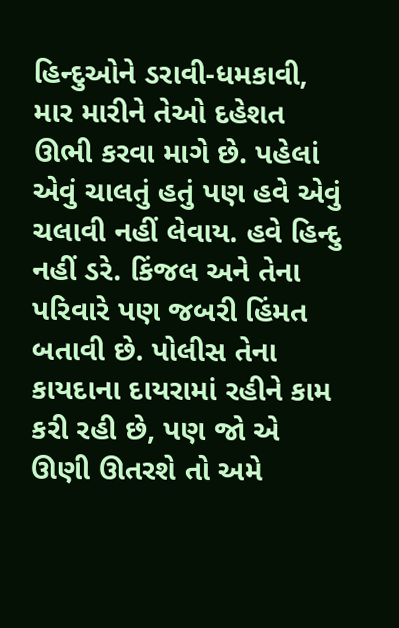હિન્દુઓને ડરાવી-ધમકાવી, માર મારીને તેઓ દહેશત ઊભી કરવા માગે છે. પહેલાં એવું ચાલતું હતું પણ હવે એવું ચલાવી નહીં લેવાય. હવે હિન્દુ નહીં ડરે. કિંજલ અને તેના પરિવારે પણ જબરી હિંમત બતાવી છે. પોલીસ તેના કાયદાના દાયરામાં રહીને કામ કરી રહી છે, પણ જો એ ઊણી ઊતરશે તો અમે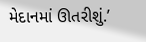મેદાનમાં ઊતરીશું.’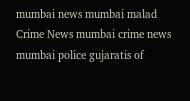mumbai news mumbai malad Crime News mumbai crime news mumbai police gujaratis of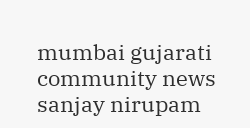mumbai gujarati community news sanjay nirupam